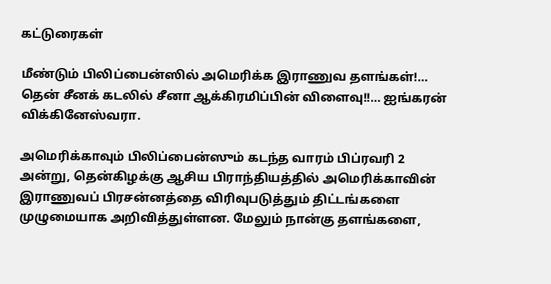கட்டுரைகள்

மீண்டும் பிலிப்பைன்ஸில் அமெரிக்க இராணுவ தளங்கள்!… தென் சீனக் கடலில் சீனா ஆக்கிரமிப்பின் விளைவு!!… ஐங்கரன் விக்கினேஸ்வரா.

அமெரிக்காவும் பிலிப்பைன்ஸும் கடந்த வாரம் பிப்ரவரி 2 அன்று, தென்கிழக்கு ஆசிய பிராந்தியத்தில் அமெரிக்காவின் இராணுவப் பிரசன்னத்தை விரிவுபடுத்தும் திட்டங்களை முழுமையாக அறிவித்துள்ளன. மேலும் நான்கு தளங்களை,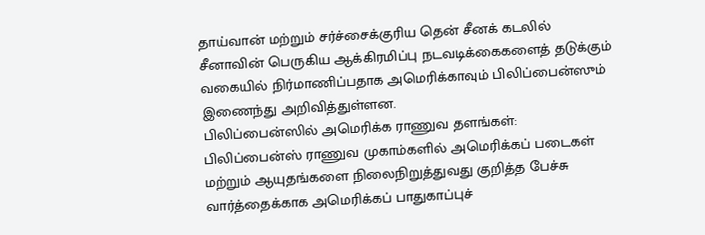தாய்வான் மற்றும் சர்ச்சைக்குரிய தென் சீனக் கடலில் சீனாவின் பெருகிய ஆக்கிரமிப்பு நடவடிக்கைகளைத் தடுக்கும் வகையில் நிர்மாணிப்பதாக அமெரிக்காவும் பிலிப்பைன்ஸும் இணைந்து அறிவித்துள்ளன.
பிலிப்பைன்ஸில் அமெரிக்க ராணுவ தளங்கள்:
பிலிப்பைன்ஸ் ராணுவ முகாம்களில் அமெரிக்கப் படைகள் மற்றும் ஆயுதங்களை நிலைநிறுத்துவது குறித்த பேச்சு வார்த்தைக்காக அமெரிக்கப் பாதுகாப்புச்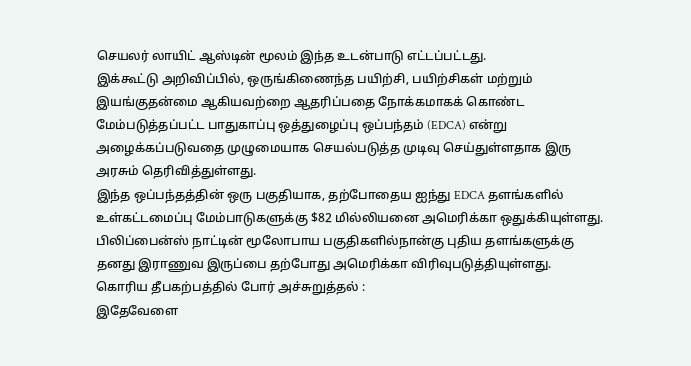செயலர் லாயிட் ஆஸ்டின் மூலம் இந்த உடன்பாடு எட்டப்பட்டது.
இக்கூட்டு அறிவிப்பில், ஒருங்கிணைந்த பயிற்சி, பயிற்சிகள் மற்றும் இயங்குதன்மை ஆகியவற்றை ஆதரிப்பதை நோக்கமாகக் கொண்ட மேம்படுத்தப்பட்ட பாதுகாப்பு ஒத்துழைப்பு ஒப்பந்தம் (EDCA) என்று அழைக்கப்படுவதை முழுமையாக செயல்படுத்த முடிவு செய்துள்ளதாக இரு அரசும் தெரிவித்துள்ளது.
இந்த ஒப்பந்தத்தின் ஒரு பகுதியாக, தற்போதைய ஐந்து EDCA தளங்களில் உள்கட்டமைப்பு மேம்பாடுகளுக்கு $82 மில்லியனை அமெரிக்கா ஒதுக்கியுள்ளது. பிலிப்பைன்ஸ் நாட்டின் மூலோபாய பகுதிகளில்நான்கு புதிய தளங்களுக்கு தனது இராணுவ இருப்பை தற்போது அமெரிக்கா விரிவுபடுத்தியுள்ளது.
கொரிய தீபகற்பத்தில் போர் அச்சுறுத்தல் :
இதேவேளை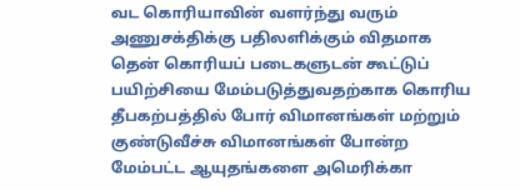வட கொரியாவின் வளர்ந்து வரும் அணுசக்திக்கு பதிலளிக்கும் விதமாக தென் கொரியப் படைகளுடன் கூட்டுப் பயிற்சியை மேம்படுத்துவதற்காக கொரிய தீபகற்பத்தில் போர் விமானங்கள் மற்றும் குண்டுவீச்சு விமானங்கள் போன்ற மேம்பட்ட ஆயுதங்களை அமெரிக்கா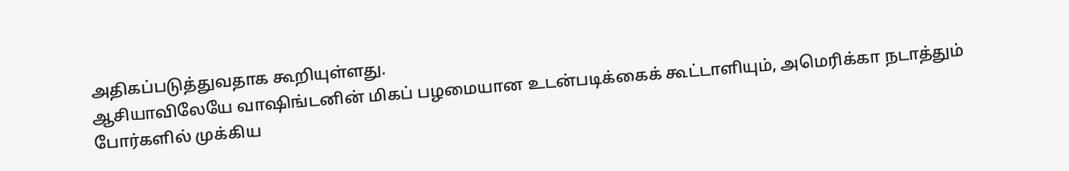அதிகப்படுத்துவதாக கூறியுள்ளது.
ஆசியாவிலேயே வாஷிங்டனின் மிகப் பழமையான உடன்படிக்கைக் கூட்டாளியும், அமெரிக்கா நடாத்தும் போர்களில் முக்கிய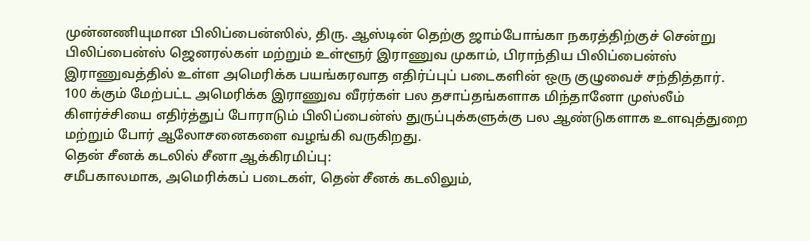முன்னணியுமான பிலிப்பைன்ஸில், திரு. ஆஸ்டின் தெற்கு ஜாம்போங்கா நகரத்திற்குச் சென்று பிலிப்பைன்ஸ் ஜெனரல்கள் மற்றும் உள்ளூர் இராணுவ முகாம், பிராந்திய பிலிப்பைன்ஸ் இராணுவத்தில் உள்ள அமெரிக்க பயங்கரவாத எதிர்ப்புப் படைகளின் ஒரு குழுவைச் சந்தித்தார்.
100 க்கும் மேற்பட்ட அமெரிக்க இராணுவ வீரர்கள் பல தசாப்தங்களாக மிந்தானோ முஸ்லீம் கிளர்ச்சியை எதிர்த்துப் போராடும் பிலிப்பைன்ஸ் துருப்புக்களுக்கு பல ஆண்டுகளாக உளவுத்துறை மற்றும் போர் ஆலோசனைகளை வழங்கி வருகிறது.
தென் சீனக் கடலில் சீனா ஆக்கிரமிப்பு:
சமீபகாலமாக, அமெரிக்கப் படைகள், தென் சீனக் கடலிலும்,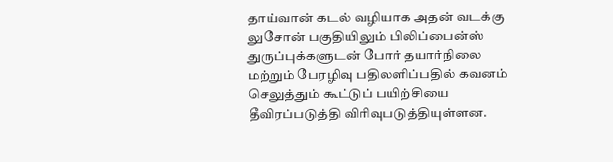தாய்வான் கடல் வழியாக அதன் வடக்கு லுசோன் பகுதியிலும் பிலிப்பைன்ஸ் துருப்புக்களுடன் போர் தயார்நிலை மற்றும் பேரழிவு பதிலளிப்பதில் கவனம் செலுத்தும் கூட்டுப் பயிற்சியை தீவிரப்படுத்தி விரிவுபடுத்தியுள்ளன.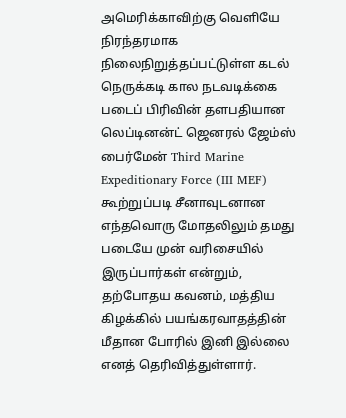அமெரிக்காவிற்கு வெளியே நிரந்தரமாக நிலைநிறுத்தப்பட்டுள்ள கடல் நெருக்கடி கால நடவடிக்கை படைப் பிரிவின் தளபதியான
லெப்டினன்ட் ஜெனரல் ஜேம்ஸ் பைர்மேன் Third Marine Expeditionary Force (III MEF) கூற்றுப்படி சீனாவுடனான எந்தவொரு மோதலிலும் தமது படையே முன் வரிசையில் இருப்பார்கள் என்றும், தற்போதய கவனம், மத்திய கிழக்கில் பயங்கரவாதத்தின் மீதான போரில் இனி இல்லை எனத் தெரிவித்துள்ளார்.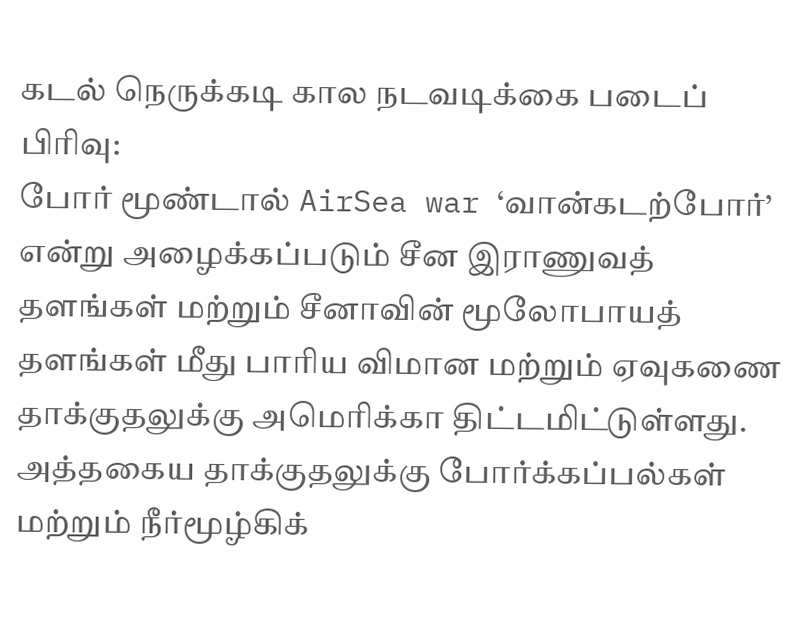கடல் நெருக்கடி கால நடவடிக்கை படைப் பிரிவு:
போர் மூண்டால் AirSea war ‘வான்கடற்போர்’ என்று அழைக்கப்படும் சீன இராணுவத் தளங்கள் மற்றும் சீனாவின் மூலோபாயத் தளங்கள் மீது பாரிய விமான மற்றும் ஏவுகணை தாக்குதலுக்கு அமெரிக்கா திட்டமிட்டுள்ளது. அத்தகைய தாக்குதலுக்கு போர்க்கப்பல்கள் மற்றும் நீர்மூழ்கிக்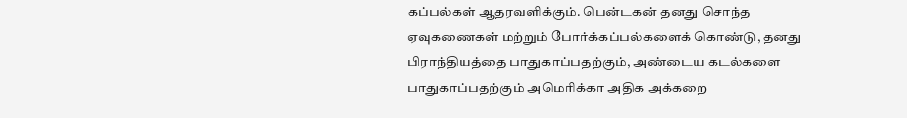கப்பல்கள் ஆதரவளிக்கும். பென்டகன் தனது சொந்த ஏவுகணைகள் மற்றும் போர்க்கப்பல்களைக் கொண்டு, தனது பிராந்தியத்தை பாதுகாப்பதற்கும், அண்டைய கடல்களை பாதுகாப்பதற்கும் அமெரிக்கா அதிக அக்கறை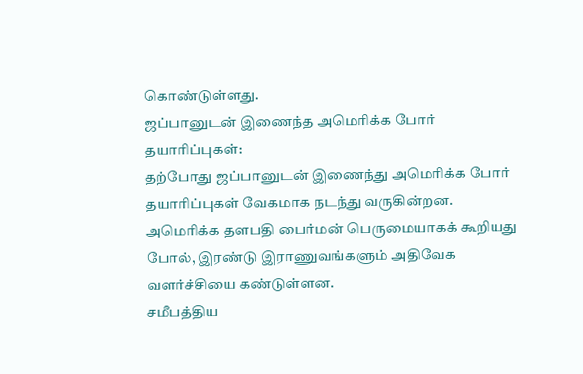கொண்டுள்ளது.
ஜப்பானுடன் இணைந்த அமெரிக்க போர் தயாரிப்புகள்:
தற்போது ஜப்பானுடன் இணைந்து அமெரிக்க போர் தயாரிப்புகள் வேகமாக நடந்து வருகின்றன. அமெரிக்க தளபதி பைர்மன் பெருமையாகக் கூறியது போல், இரண்டு இராணுவங்களும் அதிவேக வளர்ச்சியை கண்டுள்ளன.
சமீபத்திய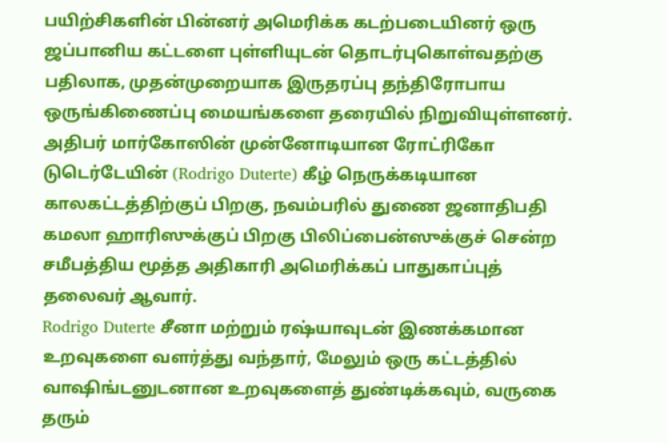பயிற்சிகளின் பின்னர் அமெரிக்க கடற்படையினர் ஒரு ஜப்பானிய கட்டளை புள்ளியுடன் தொடர்புகொள்வதற்கு பதிலாக, முதன்முறையாக இருதரப்பு தந்திரோபாய ஒருங்கிணைப்பு மையங்களை தரையில் நிறுவியுள்ளனர்.
அதிபர் மார்கோஸின் முன்னோடியான ரோட்ரிகோ டுடெர்டேயின் (Rodrigo Duterte) கீழ் நெருக்கடியான காலகட்டத்திற்குப் பிறகு, நவம்பரில் துணை ஜனாதிபதி கமலா ஹாரிஸுக்குப் பிறகு பிலிப்பைன்ஸுக்குச் சென்ற சமீபத்திய மூத்த அதிகாரி அமெரிக்கப் பாதுகாப்புத் தலைவர் ஆவார்.
Rodrigo Duterte சீனா மற்றும் ரஷ்யாவுடன் இணக்கமான உறவுகளை வளர்த்து வந்தார், மேலும் ஒரு கட்டத்தில் வாஷிங்டனுடனான உறவுகளைத் துண்டிக்கவும், வருகை தரும்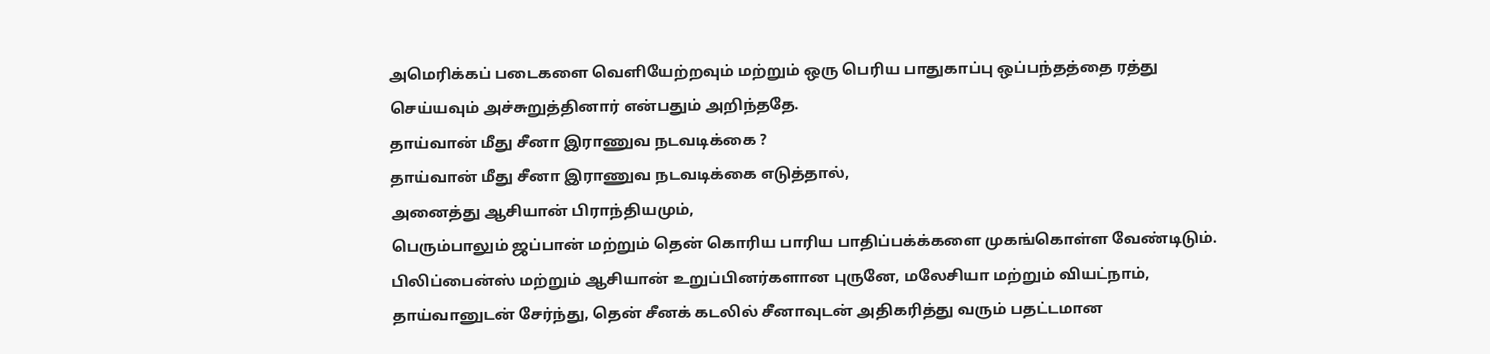அமெரிக்கப் படைகளை வெளியேற்றவும் மற்றும் ஒரு பெரிய பாதுகாப்பு ஒப்பந்தத்தை ரத்து செய்யவும் அச்சுறுத்தினார் என்பதும் அறிந்ததே.
தாய்வான் மீது சீனா இராணுவ நடவடிக்கை ?
தாய்வான் மீது சீனா இராணுவ நடவடிக்கை எடுத்தால்,
அனைத்து ஆசியான் பிராந்தியமும்,
பெரும்பாலும் ஜப்பான் மற்றும் தென் கொரிய பாரிய பாதிப்பக்க்களை முகங்கொள்ள வேண்டிடும்.
பிலிப்பைன்ஸ் மற்றும் ஆசியான் உறுப்பினர்களான புருனே, மலேசியா மற்றும் வியட்நாம், தாய்வானுடன் சேர்ந்து, தென் சீனக் கடலில் சீனாவுடன் அதிகரித்து வரும் பதட்டமான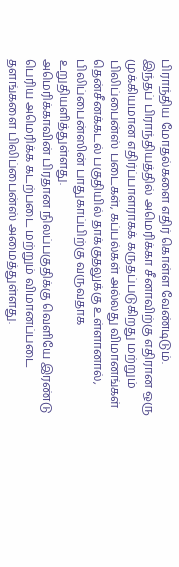பிராந்திய மோதல்களை எதிர் கொள்ள வேண்டிடும்.
இந்தப் பிராந்தியத்தில் அமெரிக்கா சீனாவிற்கு எதிரான ஒரு முக்கியமான எதிர்ப்பாளராகக் கருதப்படுகிறது மற்றும் பிலிப்பைன்ஸ் படைகள், கப்பல்கள் அல்லது விமானங்கள் தென்சீனக்கடல் பகுதியில் தாக்குதலுக்கு உள்ளானால், பிலிப்பைன்ஸின் பாதுகாப்பிற்கு வருவதாக உறுதியளித்துள்ளது.
அமெரிக்காவின் பிரதான நிலப்பகுதிக்கு வெளியே இரண்டு பெரிய அமெரிக்க கடற்படை மற்றும் விமானப்படை தளங்களை பிலிப்பைன்ஸ் அமைத்துள்ளது.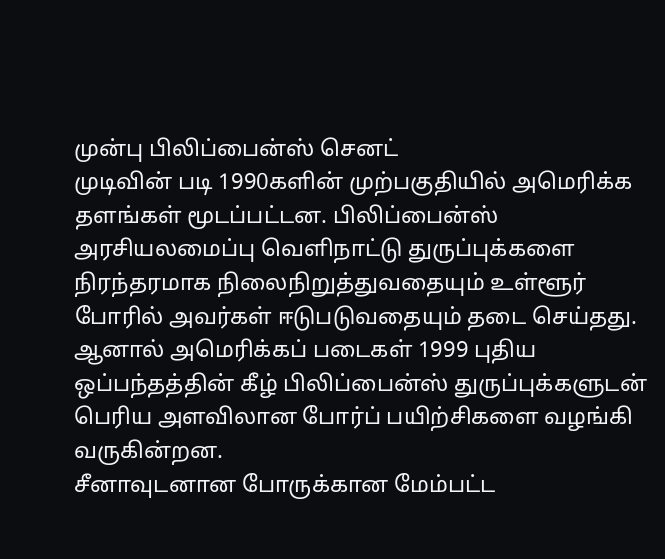முன்பு பிலிப்பைன்ஸ் செனட்
முடிவின் படி 1990களின் முற்பகுதியில் அமெரிக்க தளங்கள் மூடப்பட்டன. பிலிப்பைன்ஸ் அரசியலமைப்பு வெளிநாட்டு துருப்புக்களை நிரந்தரமாக நிலைநிறுத்துவதையும் உள்ளூர் போரில் அவர்கள் ஈடுபடுவதையும் தடை செய்தது.
ஆனால் அமெரிக்கப் படைகள் 1999 புதிய ஒப்பந்தத்தின் கீழ் பிலிப்பைன்ஸ் துருப்புக்களுடன் பெரிய அளவிலான போர்ப் பயிற்சிகளை வழங்கி வருகின்றன.
சீனாவுடனான போருக்கான மேம்பட்ட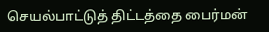செயல்பாட்டுத் திட்டத்தை பைர்மன்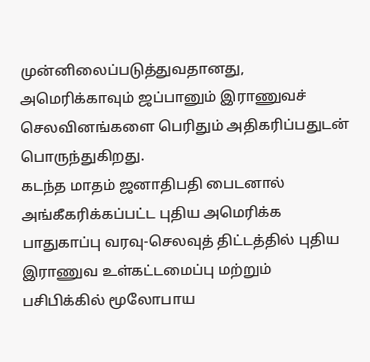முன்னிலைப்படுத்துவதானது, அமெரிக்காவும் ஜப்பானும் இராணுவச் செலவினங்களை பெரிதும் அதிகரிப்பதுடன் பொருந்துகிறது.
கடந்த மாதம் ஜனாதிபதி பைடனால் அங்கீகரிக்கப்பட்ட புதிய அமெரிக்க பாதுகாப்பு வரவு-செலவுத் திட்டத்தில் புதிய இராணுவ உள்கட்டமைப்பு மற்றும் பசிபிக்கில் மூலோபாய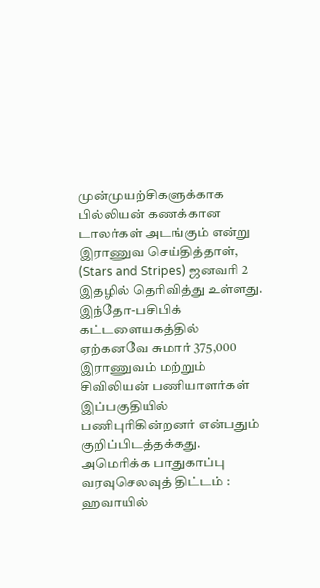முன்முயற்சிகளுக்காக பில்லியன் கணக்கான டாலர்கள் அடங்கும் என்று இராணுவ செய்தித்தாள், (Stars and Stripes) ஜனவரி 2 இதழில் தெரிவித்து உள்ளது.
இந்தோ-பசிபிக் கட்டளையகத்தில் ஏற்கனவே சுமார் 375,000 இராணுவம் மற்றும் சிவிலியன் பணியாளர்கள் இப்பகுதியில் பணிபுரிகின்றனர் என்பதும் குறிப்பிடத்தக்கது.
அமெரிக்க பாதுகாப்பு வரவுசெலவுத் திட்டம் :
ஹவாயில்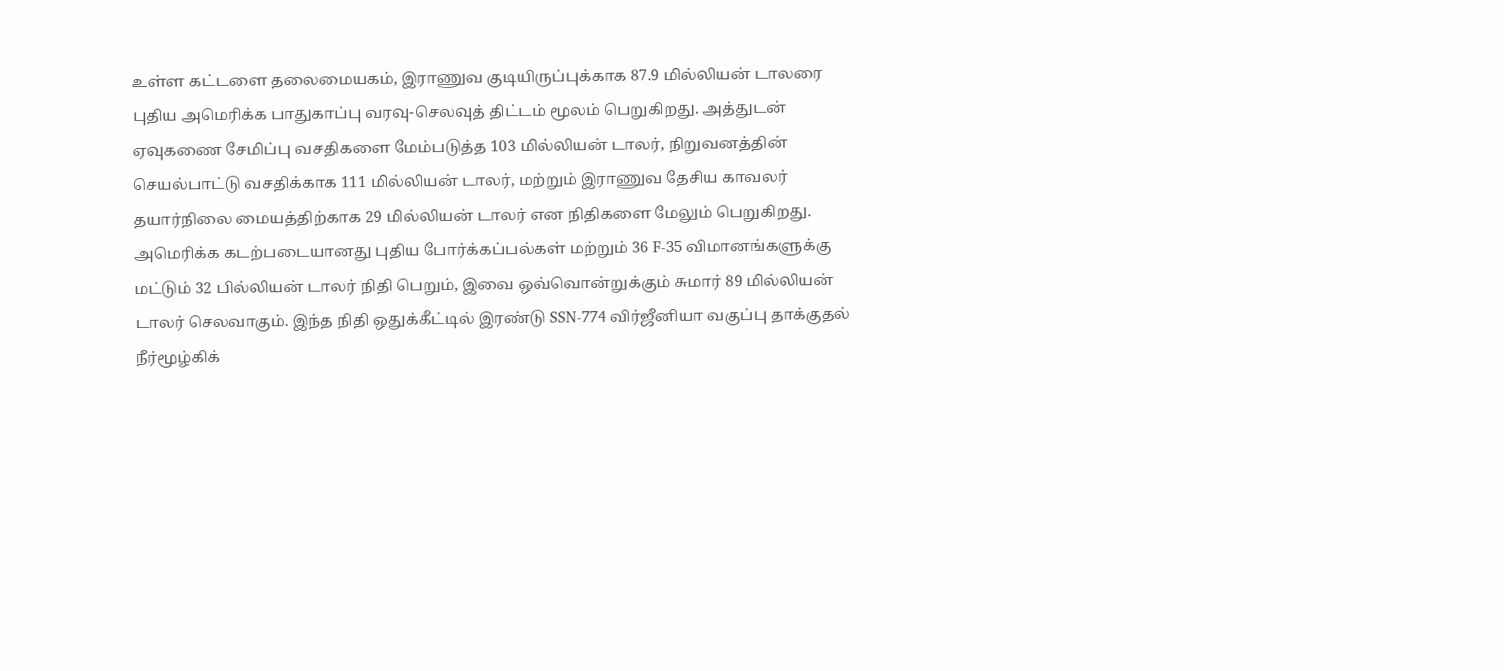உள்ள கட்டளை தலைமையகம், இராணுவ குடியிருப்புக்காக 87.9 மில்லியன் டாலரை புதிய அமெரிக்க பாதுகாப்பு வரவு-செலவுத் திட்டம் மூலம் பெறுகிறது. அத்துடன்
ஏவுகணை சேமிப்பு வசதிகளை மேம்படுத்த 103 மில்லியன் டாலர், நிறுவனத்தின் செயல்பாட்டு வசதிக்காக 111 மில்லியன் டாலர், மற்றும் இராணுவ தேசிய காவலர் தயார்நிலை மையத்திற்காக 29 மில்லியன் டாலர் என நிதிகளை மேலும் பெறுகிறது.
அமெரிக்க கடற்படையானது புதிய போர்க்கப்பல்கள் மற்றும் 36 F-35 விமானங்களுக்கு மட்டும் 32 பில்லியன் டாலர் நிதி பெறும், இவை ஒவ்வொன்றுக்கும் சுமார் 89 மில்லியன் டாலர் செலவாகும். இந்த நிதி ஒதுக்கீட்டில் இரண்டு SSN-774 விர்ஜீனியா வகுப்பு தாக்குதல் நீர்மூழ்கிக்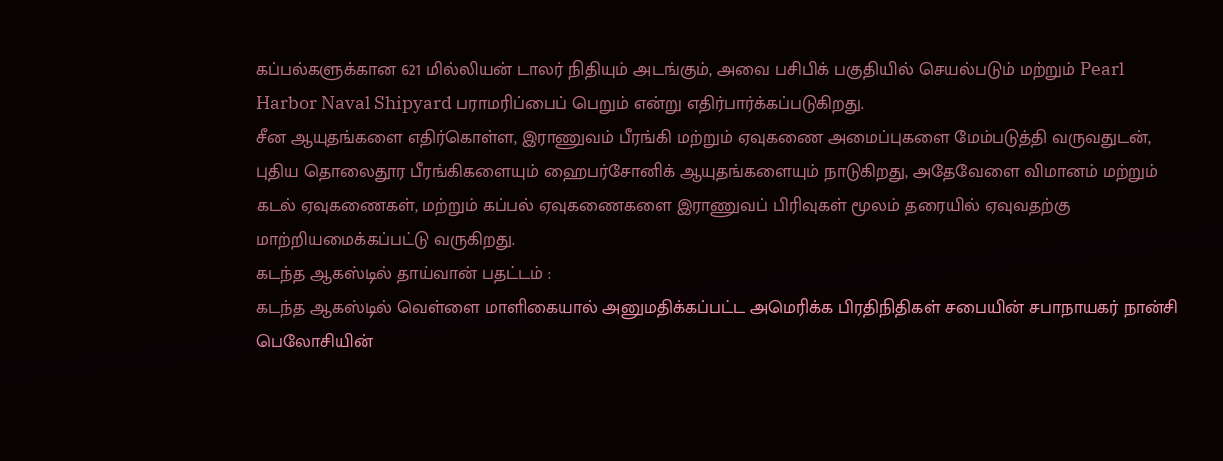கப்பல்களுக்கான 621 மில்லியன் டாலர் நிதியும் அடங்கும், அவை பசிபிக் பகுதியில் செயல்படும் மற்றும் Pearl Harbor Naval Shipyard பராமரிப்பைப் பெறும் என்று எதிர்பார்க்கப்படுகிறது.
சீன ஆயுதங்களை எதிர்கொள்ள, இராணுவம் பீரங்கி மற்றும் ஏவுகணை அமைப்புகளை மேம்படுத்தி வருவதுடன், புதிய தொலைதூர பீரங்கிகளையும் ஹைபர்சோனிக் ஆயுதங்களையும் நாடுகிறது, அதேவேளை விமானம் மற்றும் கடல் ஏவுகணைகள், மற்றும் கப்பல் ஏவுகணைகளை இராணுவப் பிரிவுகள் மூலம் தரையில் ஏவுவதற்கு மாற்றியமைக்கப்பட்டு வருகிறது.
கடந்த ஆகஸ்டில் தாய்வான் பதட்டம் :
கடந்த ஆகஸ்டில் வெள்ளை மாளிகையால் அனுமதிக்கப்பட்ட அமெரிக்க பிரதிநிதிகள் சபையின் சபாநாயகர் நான்சி பெலோசியின்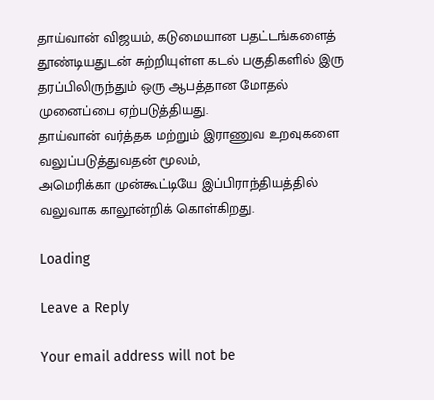தாய்வான் விஜயம், கடுமையான பதட்டங்களைத் தூண்டியதுடன் சுற்றியுள்ள கடல் பகுதிகளில் இரு தரப்பிலிருந்தும் ஒரு ஆபத்தான மோதல் முனைப்பை ஏற்படுத்தியது.
தாய்வான் வர்த்தக மற்றும் இராணுவ உறவுகளை வலுப்படுத்துவதன் மூலம்,
அமெரிக்கா முன்கூட்டியே இப்பிராந்தியத்தில் வலுவாக காலூன்றிக் கொள்கிறது.

Loading

Leave a Reply

Your email address will not be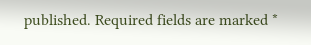published. Required fields are marked *